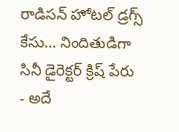రాడిసన్ హోటల్ డ్రగ్స్ కేసు... నిందితుడిగా సినీ డైరెక్టర్ క్రిష్ పేరు
- అదే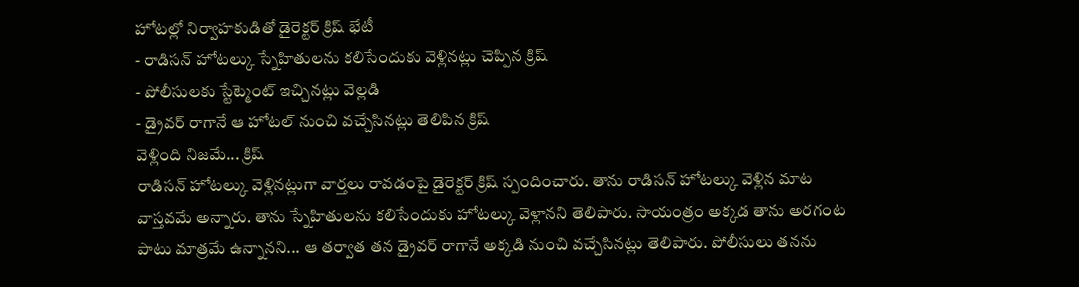హోటల్లో నిర్వాహకుడితో డైరెక్టర్ క్రిష్ భేటీ
- రాడిసన్ హోటల్కు స్నేహితులను కలిసేందుకు వెళ్లినట్లు చెప్పిన క్రిష్
- పోలీసులకు స్టేట్మెంట్ ఇచ్చినట్లు వెల్లడి
- డ్రైవర్ రాగానే ఆ హోటల్ నుంచి వచ్చేసినట్లు తెలిపిన క్రిష్
వెళ్లింది నిజమే... క్రిష్
రాడిసన్ హోటల్కు వెళ్లినట్లుగా వార్తలు రావడంపై డైరెక్టర్ క్రిష్ స్పందించారు. తాను రాడిసన్ హోటల్కు వెళ్లిన మాట వాస్తవమే అన్నారు. తాను స్నేహితులను కలిసేందుకు హోటల్కు వెళ్లానని తెలిపారు. సాయంత్రం అక్కడ తాను అరగంట పాటు మాత్రమే ఉన్నానని... ఆ తర్వాత తన డ్రైవర్ రాగానే అక్కడి నుంచి వచ్చేసినట్లు తెలిపారు. పోలీసులు తనను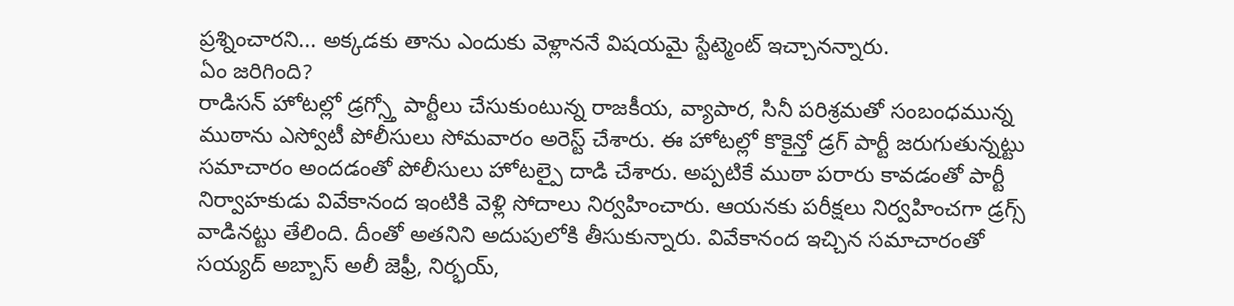ప్రశ్నించారని... అక్కడకు తాను ఎందుకు వెళ్లాననే విషయమై స్టేట్మెంట్ ఇచ్చానన్నారు.
ఏం జరిగింది?
రాడిసన్ హోటల్లో డ్రగ్స్తో పార్టీలు చేసుకుంటున్న రాజకీయ, వ్యాపార, సినీ పరిశ్రమతో సంబంధమున్న ముఠాను ఎస్వోటీ పోలీసులు సోమవారం అరెస్ట్ చేశారు. ఈ హోటల్లో కొకైన్తో డ్రగ్ పార్టీ జరుగుతున్నట్టు సమాచారం అందడంతో పోలీసులు హోటల్పై దాడి చేశారు. అప్పటికే ముఠా పరారు కావడంతో పార్టీ నిర్వాహకుడు వివేకానంద ఇంటికి వెళ్లి సోదాలు నిర్వహించారు. ఆయనకు పరీక్షలు నిర్వహించగా డ్రగ్స్ వాడినట్టు తేలింది. దీంతో అతనిని అదుపులోకి తీసుకున్నారు. వివేకానంద ఇచ్చిన సమాచారంతో సయ్యద్ అబ్బాస్ అలీ జెఫ్రీ, నిర్భయ్,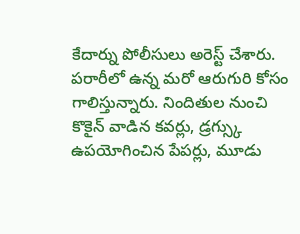కేదార్ను పోలీసులు అరెస్ట్ చేశారు. పరారీలో ఉన్న మరో ఆరుగురి కోసం గాలిస్తున్నారు. నిందితుల నుంచి కొకైన్ వాడిన కవర్లు, డ్రగ్స్కు ఉపయోగించిన పేపర్లు, మూడు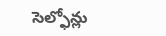సెల్ఫోన్లు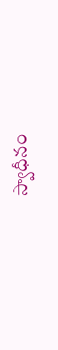స్వాధీనం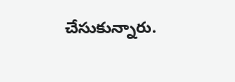చేసుకున్నారు.